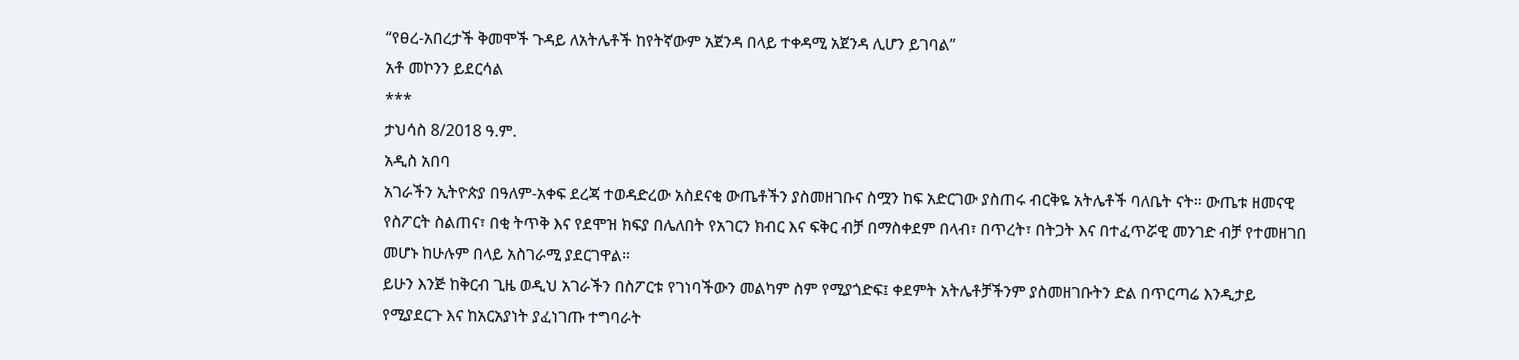“የፀረ-አበረታች ቅመሞች ጉዳይ ለአትሌቶች ከየትኛውም አጀንዳ በላይ ተቀዳሚ አጀንዳ ሊሆን ይገባል”
አቶ መኮንን ይደርሳል
***
ታህሳስ 8/2018 ዓ.ም.
አዲስ አበባ
አገራችን ኢትዮጵያ በዓለም-አቀፍ ደረጃ ተወዳድረው አስደናቂ ውጤቶችን ያስመዘገቡና ስሟን ከፍ አድርገው ያስጠሩ ብርቅዬ አትሌቶች ባለቤት ናት። ውጤቱ ዘመናዊ የስፖርት ስልጠና፣ በቂ ትጥቅ እና የደሞዝ ክፍያ በሌለበት የአገርን ክብር እና ፍቅር ብቻ በማስቀደም በላብ፣ በጥረት፣ በትጋት እና በተፈጥሯዊ መንገድ ብቻ የተመዘገበ መሆኑ ከሁሉም በላይ አስገራሚ ያደርገዋል።
ይሁን እንጅ ከቅርብ ጊዜ ወዲህ አገራችን በስፖርቱ የገነባችውን መልካም ስም የሚያጎድፍ፤ ቀደምት አትሌቶቻችንም ያስመዘገቡትን ድል በጥርጣሬ እንዲታይ የሚያደርጉ እና ከአርአያነት ያፈነገጡ ተግባራት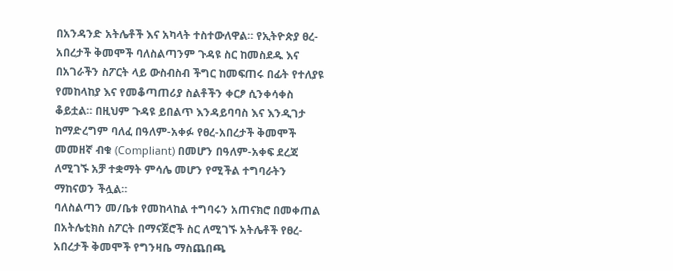በአንዳንድ አትሌቶች እና አካላት ተስተውለዋል። የኢትዮጵያ ፀረ-አበረታች ቅመሞች ባለስልጣንም ጉዳዩ ስር ከመስደዱ እና በአገራችን ስፖርት ላይ ውስብስብ ችግር ከመፍጠሩ በፊት የተለያዩ የመከላከያ እና የመቆጣጠሪያ ስልቶችን ቀርፆ ሲንቀሳቀስ ቆይቷል። በዚህም ጉዳዩ ይበልጥ እንዳይባባስ እና እንዲገታ ከማድረግም ባለፈ በዓለም-አቀፉ የፀረ-አበረታች ቅመሞች መመዘኛ ብቁ (Compliant) በመሆን በዓለም-አቀፍ ደረጃ ለሚገኙ አቻ ተቋማት ምሳሌ መሆን የሚችል ተግባራትን ማከናወን ችሏል።
ባለስልጣን መ/ቤቱ የመከላከል ተግባሩን አጠናክሮ በመቀጠል በአትሌቲክስ ስፖርት በማናጀሮች ስር ለሚገኙ አትሌቶች የፀረ-አበረታች ቅመሞች የግንዛቤ ማስጨበጫ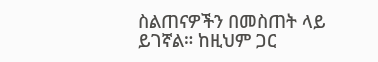ስልጠናዎችን በመስጠት ላይ ይገኛል። ከዚህም ጋር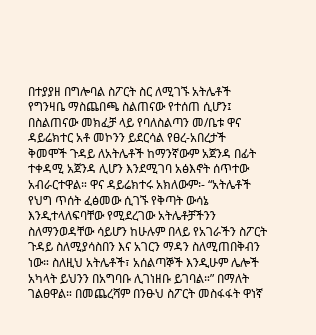በተያያዘ በግሎባል ስፖርት ስር ለሚገኙ አትሌቶች የግንዛቤ ማስጨበጫ ስልጠናው የተሰጠ ሲሆን፤ በስልጠናው መክፈቻ ላይ የባለስልጣን መ/ቤቱ ዋና ዳይሬክተር አቶ መኮንን ይደርሳል የፀረ-አበረታች ቅመሞች ጉዳይ ለአትሌቶች ከማንኛውም አጀንዳ በፊት ተቀዳሚ አጀንዳ ሊሆን እንደሚገባ አፅእኖት ሰጥተው አብራርተዋል። ዋና ዳይሬክተሩ አክለውም፡- “አትሌቶች የህግ ጥሰት ፈፅመው ሲገኙ የቅጣት ውሳኔ እንዲተላለፍባቸው የሚደረገው አትሌቶቻችንን ስለማንወዳቸው ሳይሆን ከሁሉም በላይ የአገራችን ስፖርት ጉዳይ ስለሚያሳስበን እና አገርን ማዳን ስለሚጠበቅብን ነው። ስለዚህ አትሌቶች፣ አሰልጣኞች እንዲሁም ሌሎች አካላት ይህንን በአግባቡ ሊገነዘቡ ይገባል።” በማለት ገልፀዋል። በመጨረሻም በንፁህ ስፖርት መስፋፋት ዋነኛ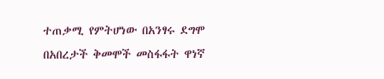ተጠቃሚ የምትሆነው በአንፃሩ ደግሞ በአበረታች ቅመሞች መስፋፋት ዋነኛ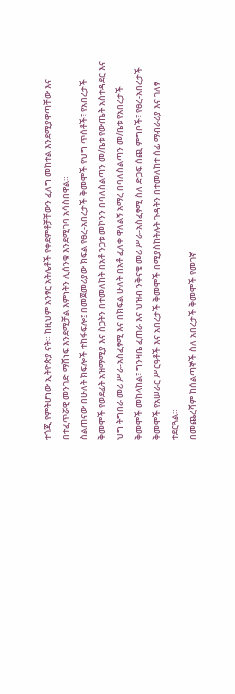ተጎጂ የምትሆነው ኢትዮጵያ ናት። ከዚህም አንፃር አትሌቶች የቀደምቶቻቸውን ፈለግ መከተል እንደሚያዋጣቸው እና በተፈጥሯዊ መንገድ ማሸነፍ እንደሚቻል እምነትን ሊሰንቁ እንደሚገባ አሳስበዋል።
ስልጠናው በሁለት ክፍሎች ተከፋፍሎ፤ በመጀመሪያው ክፍል የፀረ-አበረታች ቅመሞች የህግ ጥሰቶች፣ የአበረታች ቅመሞች የወደፊት አዝማሚያ እና ስጋትን በተመለከት በአቶ ንጋቱ መኮንን በባለስልጣን መ/ቤቱ የውጤት አስተዳደር እና ህግ ትግበራ መሪ ሥራ-አስፈፃሚ እና በክፍል ሁለት በአቶ ፈለቀ ዋለልኝ አማረ በባለስልጣን መ/ቤቱ የአበረታች ቅመሞች መከላከል፣ ግንዛቤ ፈጠራ እና ህዝብ ንቅናቄ መሪ ሥራ-አስፈፃሚ ስለ ድጋፍ ሰጪ ምግቦች፣ የፀረ-አበረታች ቅመሞች የአሠራር ሥርዓቶች እና አበረታች ቅመሞች በሚያስከትሉት ጉዳትን በተመለከተ ሰፊ ማብራሪያ እና ገለፃ ተደርጓል።
በመጨረሻም ከሰልጣኞች ስለ አበረታች ቅመሞች የመገኛ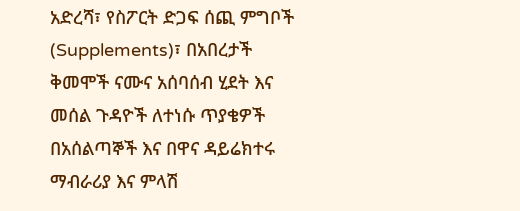አድረሻ፣ የስፖርት ድጋፍ ሰጪ ምግቦች (Supplements)፣ በአበረታች ቅመሞች ናሙና አሰባሰብ ሂደት እና መሰል ጉዳዮች ለተነሱ ጥያቄዎች በአሰልጣኞች እና በዋና ዳይሬክተሩ ማብራሪያ እና ምላሽ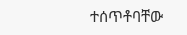ተሰጥቶባቸው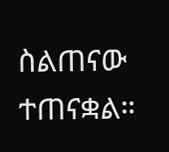ስልጠናው ተጠናቋል።